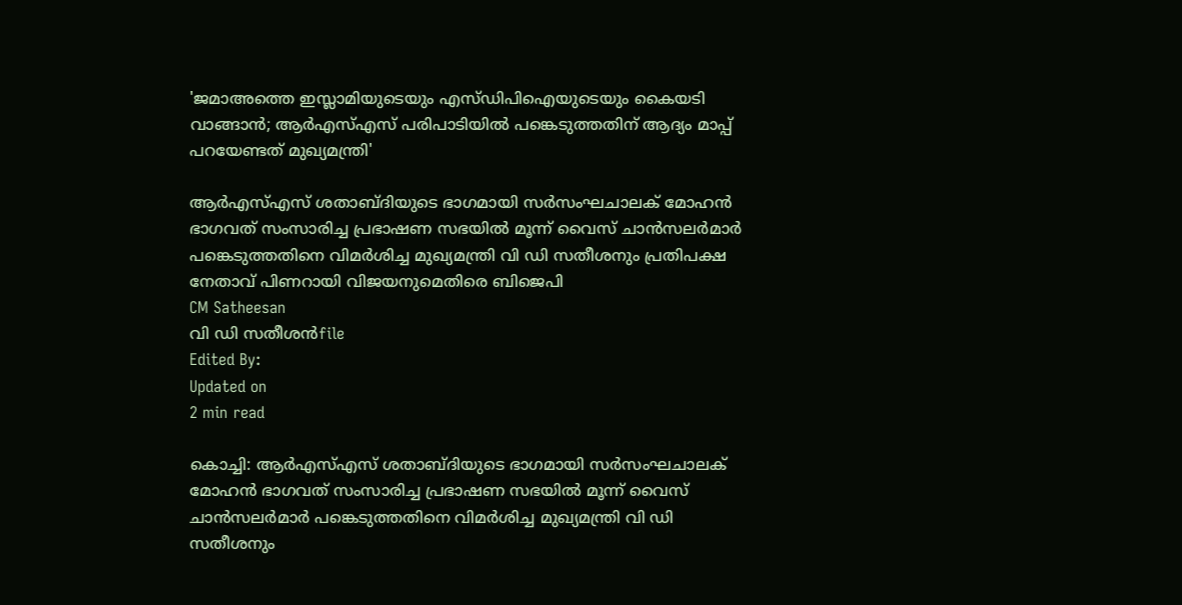'ജമാഅത്തെ ഇസ്ലാമിയുടെയും എസ്ഡിപിഐയുടെയും കൈയടി വാങ്ങാന്‍; ആര്‍എസ്എസ് പരിപാടിയില്‍ പങ്കെടുത്തതിന് ആദ്യം മാപ്പ് പറയേണ്ടത് മുഖ്യമന്ത്രി'

ആര്‍എസ്എസ് ശതാബ്ദിയുടെ ഭാഗമായി സര്‍സംഘചാലക് മോഹന്‍ ഭാഗവത് സംസാരിച്ച പ്രഭാഷണ സഭയില്‍ മൂന്ന് വൈസ് ചാന്‍സലര്‍മാര്‍ പങ്കെടുത്തതിനെ വിമര്‍ശിച്ച മുഖ്യമന്ത്രി വി ഡി സതീശനും പ്രതിപക്ഷ നേതാവ് പിണറായി വിജയനുമെതിരെ ബിജെപി
CM Satheesan
വി ഡി സതീശന്‍file
Edited By:
Updated on
2 min read

കൊച്ചി: ആര്‍എസ്എസ് ശതാബ്ദിയുടെ ഭാഗമായി സര്‍സംഘചാലക് മോഹന്‍ ഭാഗവത് സംസാരിച്ച പ്രഭാഷണ സഭയില്‍ മൂന്ന് വൈസ് ചാന്‍സലര്‍മാര്‍ പങ്കെടുത്തതിനെ വിമര്‍ശിച്ച മുഖ്യമന്ത്രി വി ഡി സതീശനും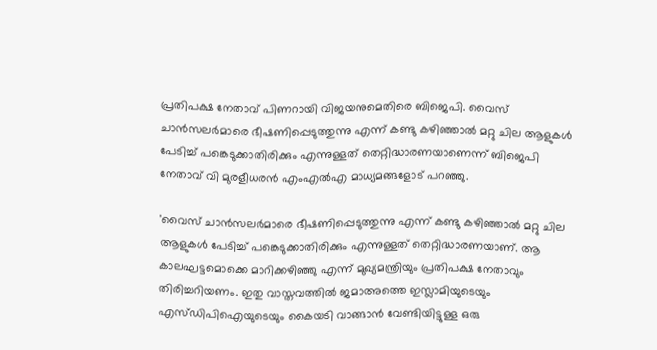പ്രതിപക്ഷ നേതാവ് പിണറായി വിജയനുമെതിരെ ബിജെപി. വൈസ് ചാന്‍സലര്‍മാരെ ഭീഷണിപ്പെടുത്തുന്നു എന്ന് കണ്ടു കഴിഞ്ഞാല്‍ മറ്റു ചില ആളുകള്‍ പേടിച്ച് പങ്കെടുക്കാതിരിക്കും എന്നുള്ളത് തെറ്റിദ്ധാരണയാണെന്ന് ബിജെപി നേതാവ് വി മുരളീധരന്‍ എംഎല്‍എ മാധ്യമങ്ങളോട് പറഞ്ഞു.

'വൈസ് ചാന്‍സലര്‍മാരെ ഭീഷണിപ്പെടുത്തുന്നു എന്ന് കണ്ടു കഴിഞ്ഞാല്‍ മറ്റു ചില ആളുകള്‍ പേടിച്ച് പങ്കെടുക്കാതിരിക്കും എന്നുള്ളത് തെറ്റിദ്ധാരണയാണ്. ആ കാലഘട്ടമൊക്കെ മാറിക്കഴിഞ്ഞു എന്ന് മുഖ്യമന്ത്രിയും പ്രതിപക്ഷ നേതാവും തിരിച്ചറിയണം. ഇതു വാസ്തവത്തില്‍ ജമാഅത്തെ ഇസ്ലാമിയുടെയും എസ്ഡിപിഐയുടെയും കൈയടി വാങ്ങാന്‍ വേണ്ടിയിട്ടുള്ള ഒരു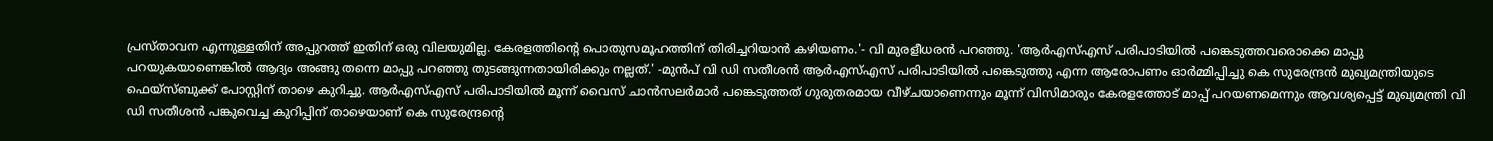പ്രസ്താവന എന്നുള്ളതിന് അപ്പുറത്ത് ഇതിന് ഒരു വിലയുമില്ല. കേരളത്തിന്റെ പൊതുസമൂഹത്തിന് തിരിച്ചറിയാന്‍ കഴിയണം.'- വി മുരളീധരന്‍ പറഞ്ഞു. 'ആര്‍എസ്എസ് പരിപാടിയില്‍ പങ്കെടുത്തവരൊക്കെ മാപ്പു പറയുകയാണെങ്കില്‍ ആദ്യം അങ്ങു തന്നെ മാപ്പു പറഞ്ഞു തുടങ്ങുന്നതായിരിക്കും നല്ലത്.' -മുന്‍പ് വി ഡി സതീശന്‍ ആര്‍എസ്എസ് പരിപാടിയില്‍ പങ്കെടുത്തു എന്ന ആരോപണം ഓര്‍മ്മിപ്പിച്ചു കെ സുരേന്ദ്രന്‍ മുഖ്യമന്ത്രിയുടെ ഫെയ്‌സ്ബുക്ക് പോസ്റ്റിന് താഴെ കുറിച്ചു. ആര്‍എസ്എസ് പരിപാടിയില്‍ മൂന്ന് വൈസ് ചാന്‍സലര്‍മാര്‍ പങ്കെടുത്തത് ഗുരുതരമായ വീഴ്ചയാണെന്നും മൂന്ന് വിസിമാരും കേരളത്തോട് മാപ്പ് പറയണമെന്നും ആവശ്യപ്പെട്ട് മുഖ്യമന്ത്രി വി ഡി സതീശന്‍ പങ്കുവെച്ച കുറിപ്പിന് താഴെയാണ് കെ സുരേന്ദ്രന്റെ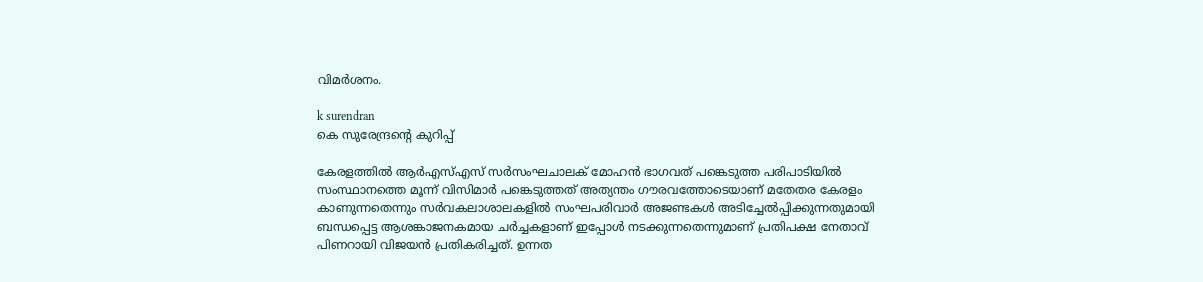വിമര്‍ശനം.

k surendran
കെ സുരേന്ദ്രന്റെ കുറിപ്പ്

കേരളത്തില്‍ ആര്‍എസ്എസ് സര്‍സംഘചാലക് മോഹന്‍ ഭാഗവത് പങ്കെടുത്ത പരിപാടിയില്‍ സംസ്ഥാനത്തെ മൂന്ന് വിസിമാര്‍ പങ്കെടുത്തത് അത്യന്തം ഗൗരവത്തോടെയാണ് മതേതര കേരളം കാണുന്നതെന്നും സര്‍വകലാശാലകളില്‍ സംഘപരിവാര്‍ അജണ്ടകള്‍ അടിച്ചേല്‍പ്പിക്കുന്നതുമായി ബന്ധപ്പെട്ട ആശങ്കാജനകമായ ചര്‍ച്ചകളാണ് ഇപ്പോള്‍ നടക്കുന്നതെന്നുമാണ് പ്രതിപക്ഷ നേതാവ് പിണറായി വിജയന്‍ പ്രതികരിച്ചത്. ഉന്നത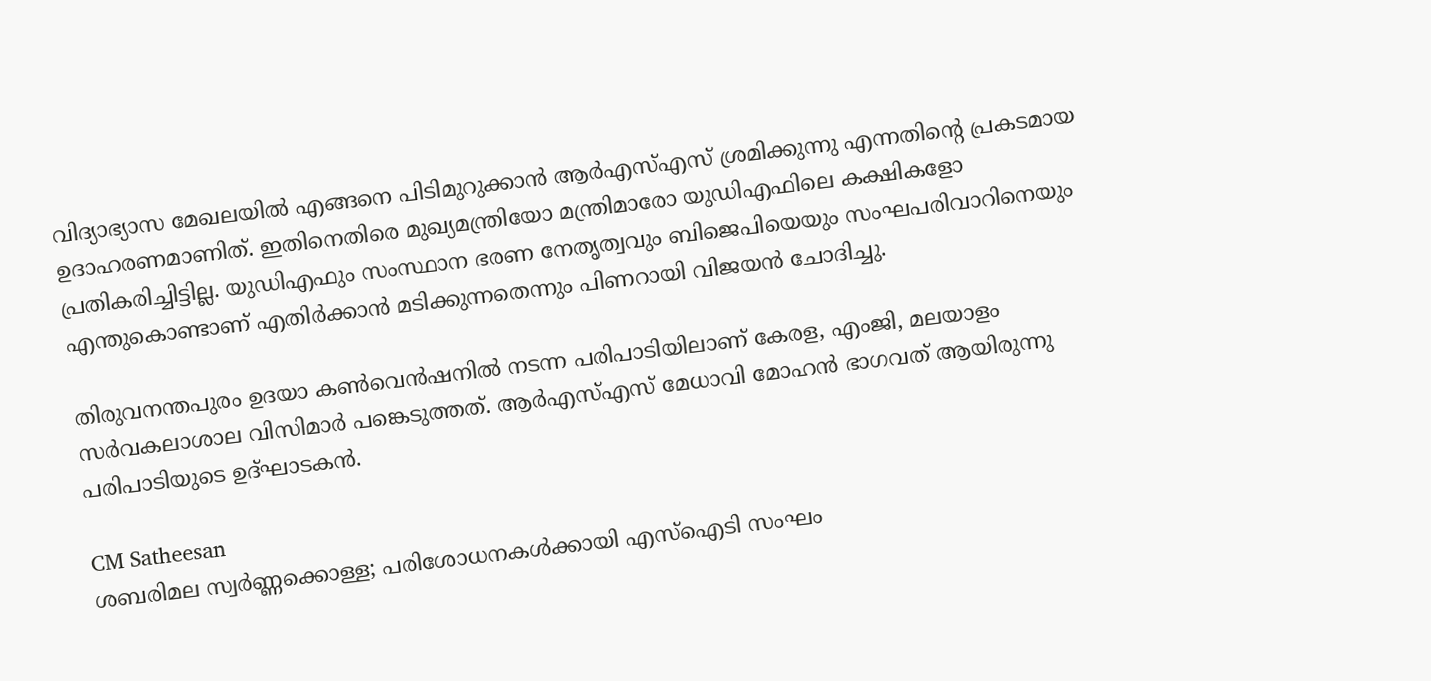വിദ്യാഭ്യാസ മേഖലയില്‍ എങ്ങനെ പിടിമുറുക്കാന്‍ ആര്‍എസ്എസ് ശ്രമിക്കുന്നു എന്നതിന്റെ പ്രകടമായ ഉദാഹരണമാണിത്. ഇതിനെതിരെ മുഖ്യമന്ത്രിയോ മന്ത്രിമാരോ യുഡിഎഫിലെ കക്ഷികളോ പ്രതികരിച്ചിട്ടില്ല. യുഡിഎഫും സംസ്ഥാന ഭരണ നേതൃത്വവും ബിജെപിയെയും സംഘപരിവാറിനെയും എന്തുകൊണ്ടാണ് എതിര്‍ക്കാന്‍ മടിക്കുന്നതെന്നും പിണറായി വിജയന്‍ ചോദിച്ചു.

തിരുവനന്തപുരം ഉദയാ കണ്‍വെന്‍ഷനില്‍ നടന്ന പരിപാടിയിലാണ് കേരള, എംജി, മലയാളം സര്‍വകലാശാല വിസിമാര്‍ പങ്കെടുത്തത്. ആര്‍എസ്എസ് മേധാവി മോഹന്‍ ഭാഗവത് ആയിരുന്നു പരിപാടിയുടെ ഉദ്ഘാടകന്‍.

CM Satheesan
ശബരിമല സ്വര്‍ണ്ണക്കൊള്ള; പരിശോധനകള്‍ക്കായി എസ്‌ഐടി സംഘം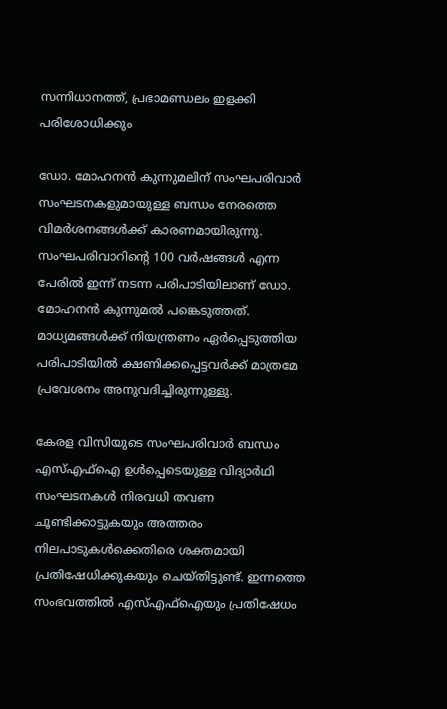സന്നിധാനത്ത്, പ്രഭാമണ്ഡലം ഇളക്കി പരിശോധിക്കും

ഡോ. മോഹനന്‍ കുന്നുമലിന് സംഘപരിവാര്‍ സംഘടനകളുമായുള്ള ബന്ധം നേരത്തെ വിമര്‍ശനങ്ങള്‍ക്ക് കാരണമായിരുന്നു. സംഘപരിവാറിന്റെ 100 വര്‍ഷങ്ങള്‍ എന്ന പേരില്‍ ഇന്ന് നടന്ന പരിപാടിയിലാണ് ഡോ. മോഹനന്‍ കുന്നുമല്‍ പങ്കെടുത്തത്. മാധ്യമങ്ങള്‍ക്ക് നിയന്ത്രണം ഏര്‍പ്പെടുത്തിയ പരിപാടിയില്‍ ക്ഷണിക്കപ്പെട്ടവര്‍ക്ക് മാത്രമേ പ്രവേശനം അനുവദിച്ചിരുന്നുള്ളു.

കേരള വിസിയുടെ സംഘപരിവാര്‍ ബന്ധം എസ്എഫ്ഐ ഉള്‍പ്പെടെയുള്ള വിദ്യാര്‍ഥി സംഘടനകള്‍ നിരവധി തവണ ചൂണ്ടിക്കാട്ടുകയും അത്തരം നിലപാടുകള്‍ക്കെതിരെ ശക്തമായി പ്രതിഷേധിക്കുകയും ചെയ്തിട്ടുണ്ട്. ഇന്നത്തെ സംഭവത്തില്‍ എസ്എഫ്ഐയും പ്രതിഷേധം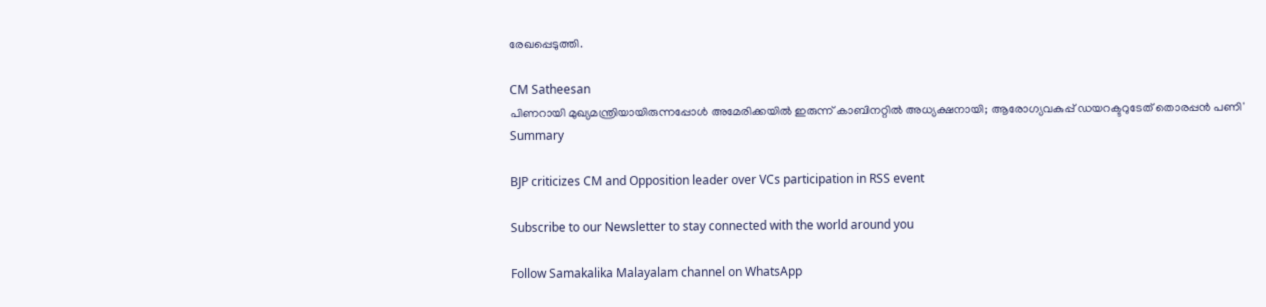രേഖപ്പെടുത്തി.

CM Satheesan
പിണറായി മുഖ്യമന്ത്രിയായിരുന്നപ്പോള്‍ അമേരിക്കയില്‍ ഇരുന്ന് കാബിനറ്റില്‍ അധ്യക്ഷനായി; ആരോഗ്യവകുപ്പ് ഡയറക്ടറുടേത് തൊരപ്പന്‍ പണി'
Summary

BJP criticizes CM and Opposition leader over VCs participation in RSS event

Subscribe to our Newsletter to stay connected with the world around you

Follow Samakalika Malayalam channel on WhatsApp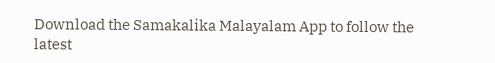Download the Samakalika Malayalam App to follow the latest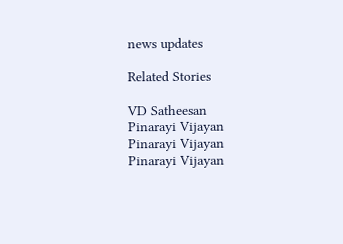news updates

Related Stories

VD Satheesan
Pinarayi Vijayan
Pinarayi Vijayan
Pinarayi Vijayan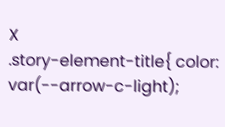X
.story-element-title{ color: var(--arrow-c-light);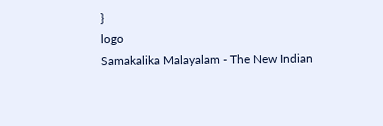}
logo
Samakalika Malayalam - The New Indian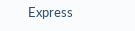Express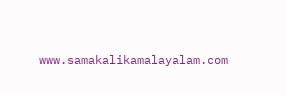www.samakalikamalayalam.com